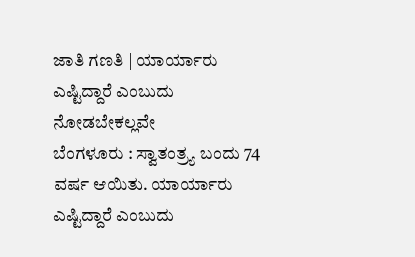ಜಾತಿ ಗಣತಿ | ಯಾರ್ಯಾರು ಎಷ್ಟಿದ್ದಾರೆ ಎಂಬುದು ನೋಡಬೇಕಲ್ಲವೇ
ಬೆಂಗಳೂರು : ಸ್ವಾತಂತ್ರ್ಯ ಬಂದು 74 ವರ್ಷ ಆಯಿತು. ಯಾರ್ಯಾರು ಎಷ್ಟಿದ್ದಾರೆ ಎಂಬುದು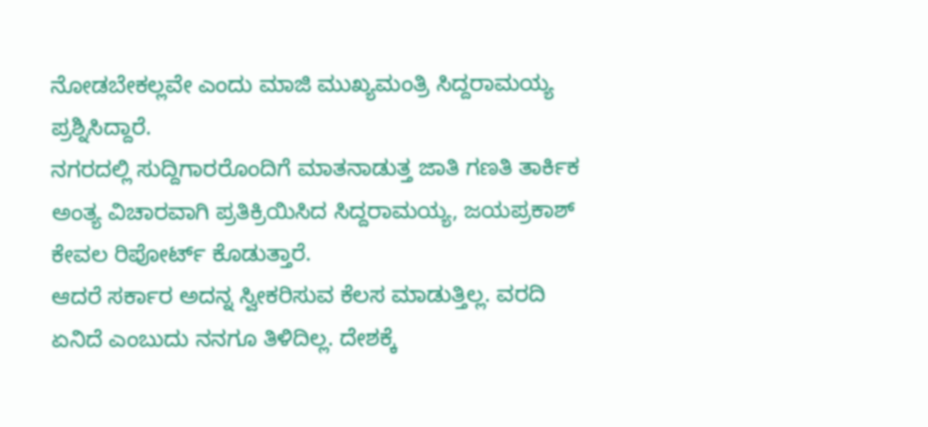ನೋಡಬೇಕಲ್ಲವೇ ಎಂದು ಮಾಜಿ ಮುಖ್ಯಮಂತ್ರಿ ಸಿದ್ದರಾಮಯ್ಯ ಪ್ರಶ್ನಿಸಿದ್ದಾರೆ.
ನಗರದಲ್ಲಿ ಸುದ್ದಿಗಾರರೊಂದಿಗೆ ಮಾತನಾಡುತ್ತ ಜಾತಿ ಗಣತಿ ತಾರ್ಕಿಕ ಅಂತ್ಯ ವಿಚಾರವಾಗಿ ಪ್ರತಿಕ್ರಿಯಿಸಿದ ಸಿದ್ದರಾಮಯ್ಯ, ಜಯಪ್ರಕಾಶ್ ಕೇವಲ ರಿಪೋರ್ಟ್ ಕೊಡುತ್ತಾರೆ.
ಆದರೆ ಸರ್ಕಾರ ಅದನ್ನ ಸ್ವೀಕರಿಸುವ ಕೆಲಸ ಮಾಡುತ್ತಿಲ್ಲ. ವರದಿ ಏನಿದೆ ಎಂಬುದು ನನಗೂ ತಿಳಿದಿಲ್ಲ. ದೇಶಕ್ಕೆ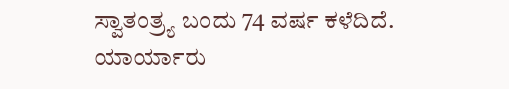ಸ್ವಾತಂತ್ರ್ಯ ಬಂದು 74 ವರ್ಷ ಕಳೆದಿದೆ.
ಯಾರ್ಯಾರು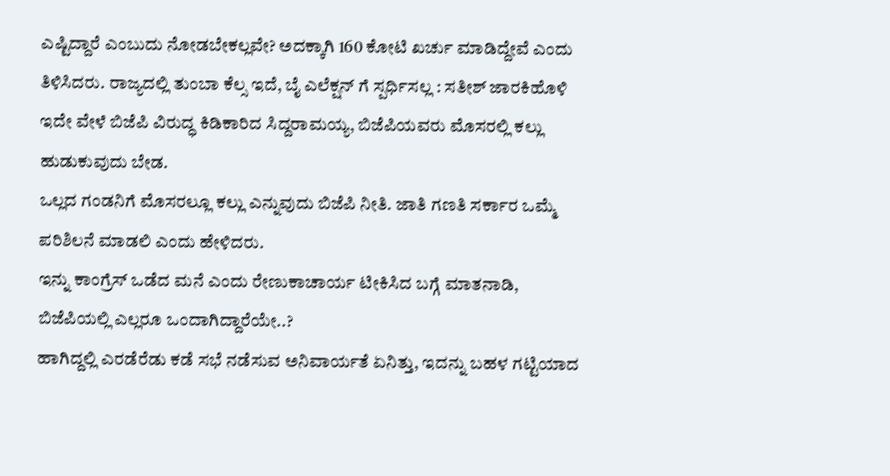ಎಷ್ಟಿದ್ದಾರೆ ಎಂಬುದು ನೋಡಬೇಕಲ್ಲವೇ? ಅದಕ್ಕಾಗಿ 160 ಕೋಟಿ ಖರ್ಚು ಮಾಡಿದ್ದೇವೆ ಎಂದು ತಿಳಿಸಿದರು. ರಾಜ್ಯದಲ್ಲಿ ತುಂಬಾ ಕೆಲ್ಸ ಇದೆ, ಬೈ ಎಲೆಕ್ಷನ್ ಗೆ ಸ್ಪರ್ಧಿಸಲ್ಲ : ಸತೀಶ್ ಜಾರಕಿಹೊಳಿ
ಇದೇ ವೇಳೆ ಬಿಜೆಪಿ ವಿರುದ್ಧ ಕಿಡಿಕಾರಿದ ಸಿದ್ದರಾಮಯ್ಯ, ಬಿಜೆಪಿಯವರು ಮೊಸರಲ್ಲಿ ಕಲ್ಲು ಹುಡುಕುವುದು ಬೇಡ.
ಒಲ್ಲದ ಗಂಡನಿಗೆ ಮೊಸರಲ್ಲೂ ಕಲ್ಲು ಎನ್ನುವುದು ಬಿಜೆಪಿ ನೀತಿ. ಜಾತಿ ಗಣತಿ ಸರ್ಕಾರ ಒಮ್ಮೆ ಪರಿಶಿಲನೆ ಮಾಡಲಿ ಎಂದು ಹೇಳಿದರು.
ಇನ್ನು ಕಾಂಗ್ರೆಸ್ ಒಡೆದ ಮನೆ ಎಂದು ರೇಣುಕಾಚಾರ್ಯ ಟೀಕಿಸಿದ ಬಗ್ಗೆ ಮಾತನಾಡಿ, ಬಿಜೆಪಿಯಲ್ಲಿ ಎಲ್ಲರೂ ಒಂದಾಗಿದ್ದಾರೆಯೇ..?
ಹಾಗಿದ್ದಲ್ಲಿ ಎರಡೆರೆಡು ಕಡೆ ಸಭೆ ನಡೆಸುವ ಅನಿವಾರ್ಯತೆ ಏನಿತ್ತು, ಇದನ್ನು ಬಹಳ ಗಟ್ಟಿಯಾದ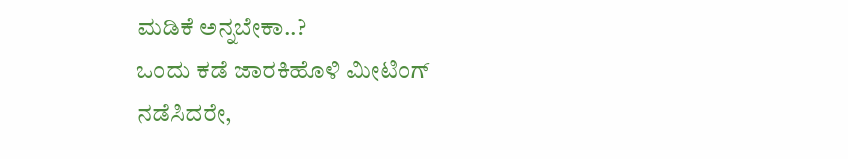ಮಡಿಕೆ ಅನ್ನಬೇಕಾ..?
ಒಂದು ಕಡೆ ಜಾರಕಿಹೊಳಿ ಮೀಟಿಂಗ್ ನಡೆಸಿದರೇ,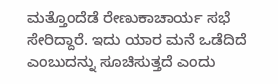ಮತ್ತೊಂದೆಡೆ ರೇಣುಕಾಚಾರ್ಯ ಸಭೆ ಸೇರಿದ್ದಾರೆ. ಇದು ಯಾರ ಮನೆ ಒಡೆದಿದೆ ಎಂಬುದನ್ನು ಸೂಚಿಸುತ್ತದೆ ಎಂದು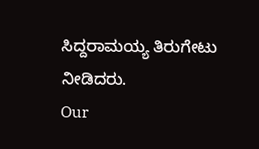ಸಿದ್ದರಾಮಯ್ಯ ತಿರುಗೇಟು ನೀಡಿದರು.
Our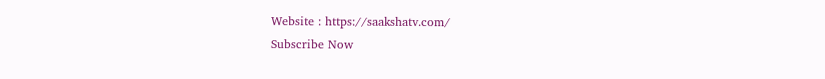Website : https://saakshatv.com/
Subscribe Now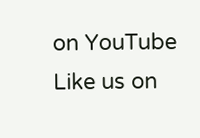on YouTube
Like us on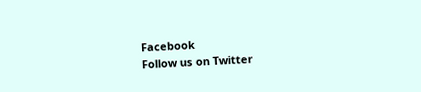Facebook
Follow us on Twitter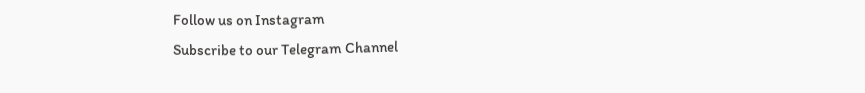Follow us on Instagram
Subscribe to our Telegram Channel